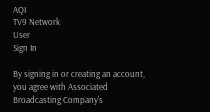AQI
TV9 Network
User
Sign In

By signing in or creating an account, you agree with Associated Broadcasting Company's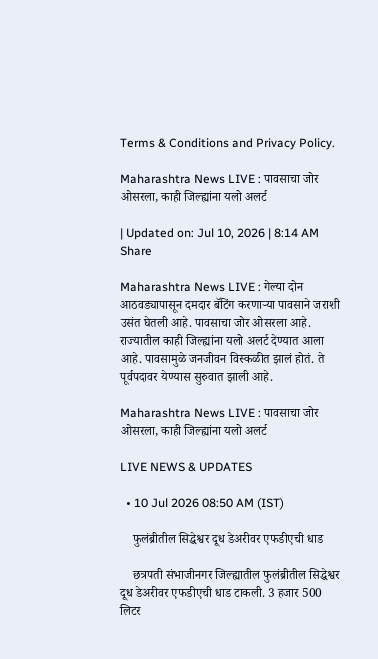Terms & Conditions and Privacy Policy.

Maharashtra News LIVE : पावसाचा जोर ओसरला, काही जिल्ह्यांना यलो अलर्ट

| Updated on: Jul 10, 2026 | 8:14 AM
Share

Maharashtra News LIVE : गेल्या दोन आठवड्यापासून दमदार बॅटिंग करणाऱ्या पावसाने जराशी उसंत घेतली आहे. पावसाचा जोर ओसरला आहे. राज्यातील काही जिल्ह्यांना यलो अलर्ट देण्यात आला आहे. पावसामुळे जनजीवन विस्कळीत झालं होतं. ते पूर्वपदावर येण्यास सुरुवात झाली आहे.

Maharashtra News LIVE : पावसाचा जोर ओसरला, काही जिल्ह्यांना यलो अलर्ट

LIVE NEWS & UPDATES

  • 10 Jul 2026 08:50 AM (IST)

    फुलंब्रीतील सिद्धेश्वर दूध डेअरीवर एफडीएची धाड

    छत्रपती संभाजीनगर जिल्ह्यातील फुलंब्रीतील सिद्धेश्वर दूध डेअरीवर एफडीएची धाड टाकली. 3 हजार 500 लिटर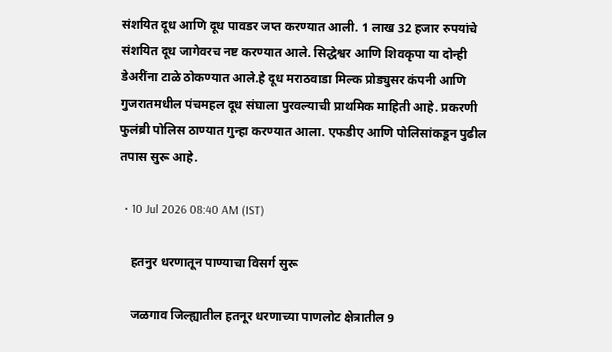संशयित दूध आणि दूध पावडर जप्त करण्यात आली. 1 लाख 32 हजार रुपयांचे संशयित दूध जागेवरच नष्ट करण्यात आले. सिद्धेश्वर आणि शिवकृपा या दोन्ही डेअरींना टाळे ठोकण्यात आले.हे दूध मराठवाडा मिल्क प्रोड्युसर कंपनी आणि गुजरातमधील पंचमहल दूध संघाला पुरवल्याची प्राथमिक माहिती आहे. प्रकरणी फुलंब्री पोलिस ठाण्यात गुन्हा करण्यात आला. एफडीए आणि पोलिसांकडून पुढील तपास सुरू आहे.

  • 10 Jul 2026 08:40 AM (IST)

    हतनुर धरणातून पाण्याचा विसर्ग सुरू

    जळगाव जिल्ह्यातील हतनूर धरणाच्या पाणलोट क्षेत्रातील 9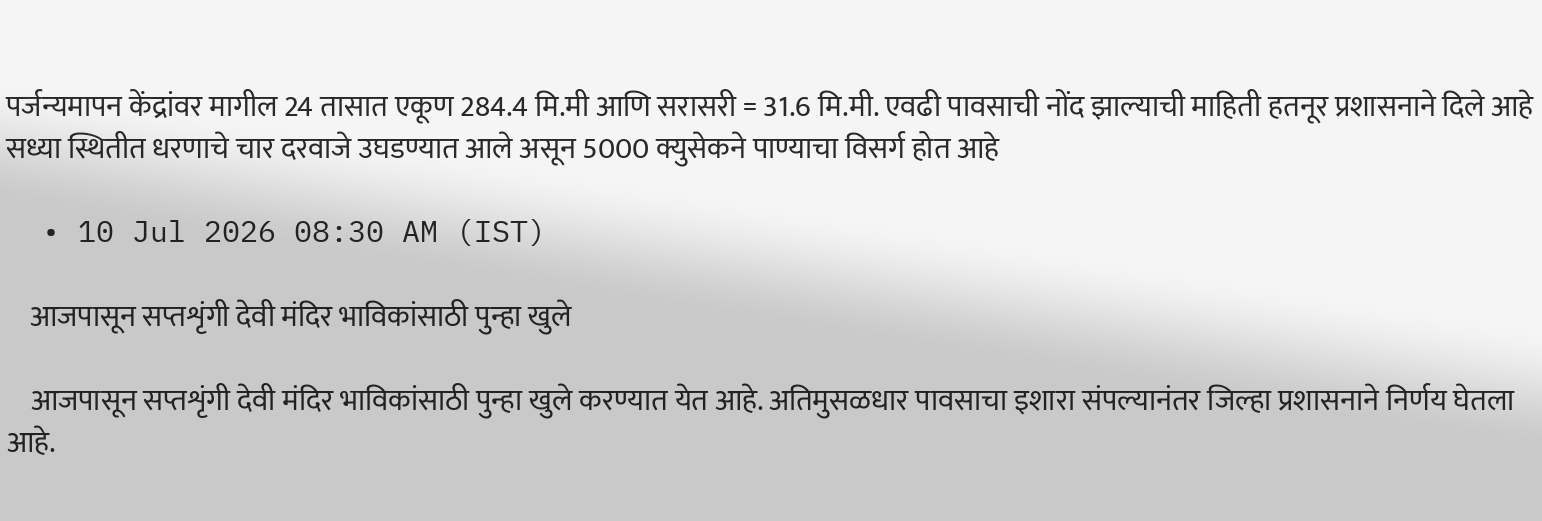पर्जन्यमापन केंद्रांवर मागील 24 तासात एकूण 284.4 मि.मी आणि सरासरी = 31.6 मि.मी. एवढी पावसाची नोंद झाल्याची माहिती हतनूर प्रशासनाने दिले आहे सध्या स्थितीत धरणाचे चार दरवाजे उघडण्यात आले असून 5000 क्युसेकने पाण्याचा विसर्ग होत आहे

  • 10 Jul 2026 08:30 AM (IST)

    आजपासून सप्तशृंगी देवी मंदिर भाविकांसाठी पुन्हा खुले

    आजपासून सप्तशृंगी देवी मंदिर भाविकांसाठी पुन्हा खुले करण्यात येत आहे. अतिमुसळधार पावसाचा इशारा संपल्यानंतर जिल्हा प्रशासनाने निर्णय घेतला आहे.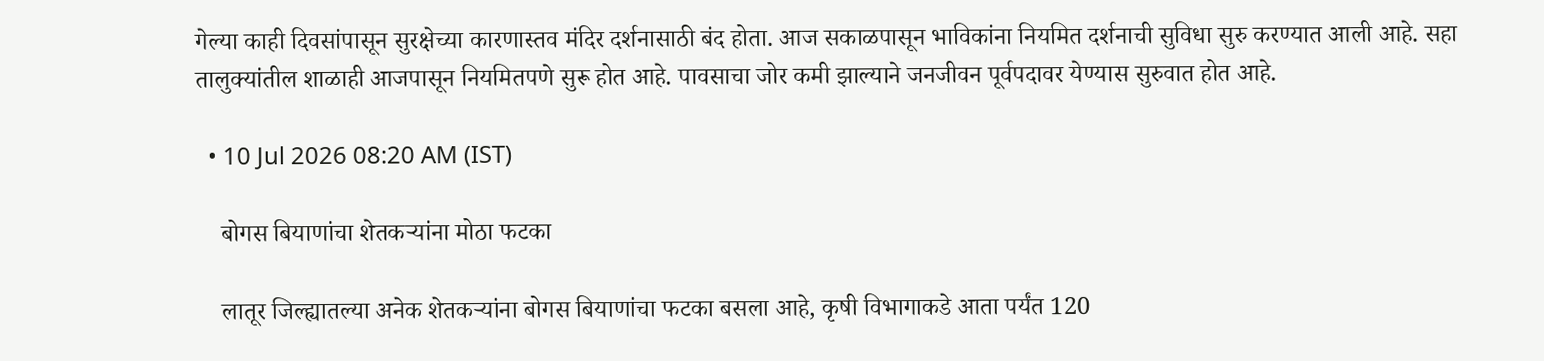गेल्या काही दिवसांपासून सुरक्षेच्या कारणास्तव मंदिर दर्शनासाठी बंद होता. आज सकाळपासून भाविकांना नियमित दर्शनाची सुविधा सुरु करण्यात आली आहे. सहा तालुक्यांतील शाळाही आजपासून नियमितपणे सुरू होत आहे. पावसाचा जोर कमी झाल्याने जनजीवन पूर्वपदावर येण्यास सुरुवात होत आहे.

  • 10 Jul 2026 08:20 AM (IST)

    बोगस बियाणांचा शेतकऱ्यांना मोठा फटका

    लातूर जिल्ह्यातल्या अनेक शेतकऱ्यांना बोगस बियाणांचा फटका बसला आहे, कृषी विभागाकडे आता पर्यंत 120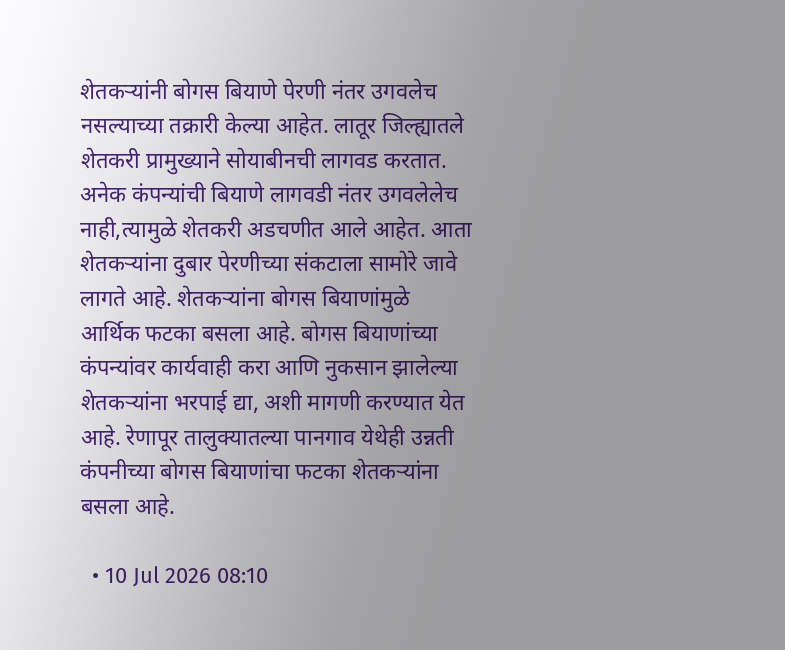शेतकऱ्यांनी बोगस बियाणे पेरणी नंतर उगवलेच नसल्याच्या तक्रारी केल्या आहेत. लातूर जिल्ह्यातले शेतकरी प्रामुख्याने सोयाबीनची लागवड करतात. अनेक कंपन्यांची बियाणे लागवडी नंतर उगवलेलेच नाही,त्यामुळे शेतकरी अडचणीत आले आहेत. आता शेतकऱ्यांना दुबार पेरणीच्या संकटाला सामोरे जावे लागते आहे. शेतकऱ्यांना बोगस बियाणांमुळे आर्थिक फटका बसला आहे. बोगस बियाणांच्या कंपन्यांवर कार्यवाही करा आणि नुकसान झालेल्या शेतकऱ्यांना भरपाई द्या, अशी मागणी करण्यात येत आहे. रेणापूर तालुक्यातल्या पानगाव येथेही उन्नती कंपनीच्या बोगस बियाणांचा फटका शेतकऱ्यांना बसला आहे.

  • 10 Jul 2026 08:10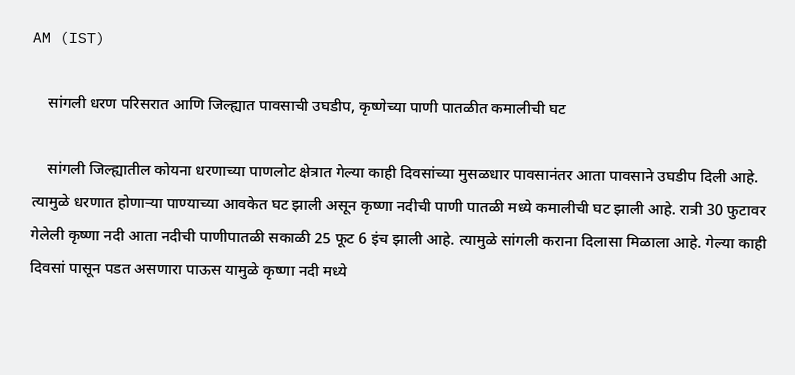AM (IST)

    सांगली धरण परिसरात आणि जिल्ह्यात पावसाची उघडीप, कृष्णेच्या पाणी पातळीत कमालीची घट

    सांगली जिल्ह्यातील कोयना धरणाच्या पाणलोट क्षेत्रात गेल्या काही दिवसांच्या मुसळधार पावसानंतर आता पावसाने उघडीप दिली आहे. त्यामुळे धरणात होणाऱ्या पाण्याच्या आवकेत घट झाली असून कृष्णा नदीची पाणी पातळी मध्ये कमालीची घट झाली आहे. रात्री 30 फुटावर गेलेली कृष्णा नदी आता नदीची पाणीपातळी सकाळी 25 फूट 6 इंच झाली आहे. त्यामुळे सांगली कराना दिलासा मिळाला आहे. गेल्या काही दिवसां पासून पडत असणारा पाऊस यामुळे कृष्णा नदी मध्ये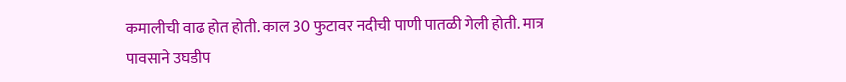कमालीची वाढ होत होती. काल 30 फुटावर नदीची पाणी पातळी गेली होती. मात्र पावसाने उघडीप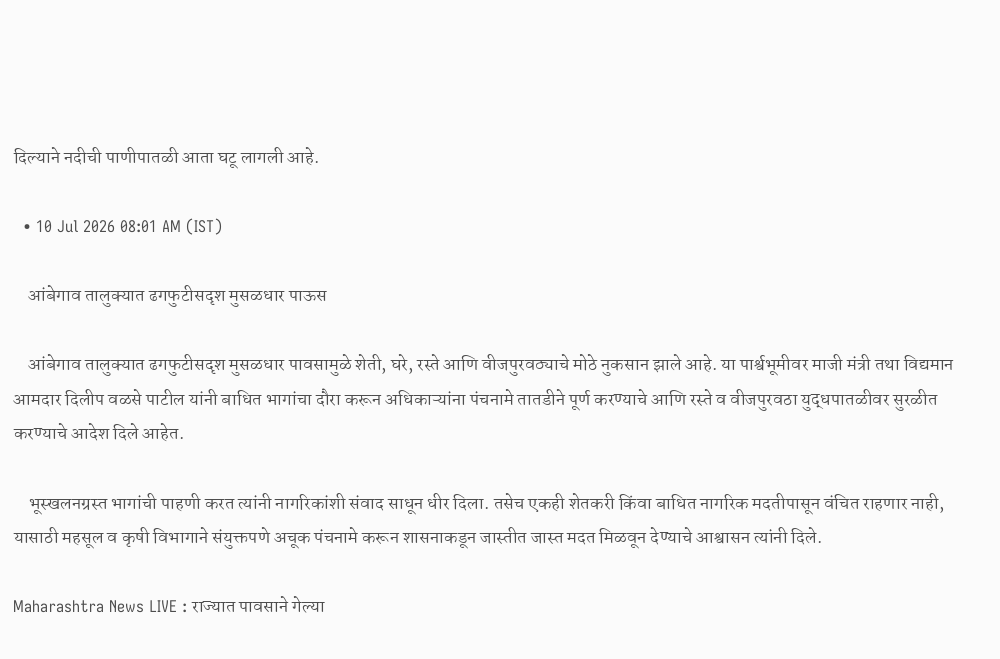दिल्याने नदीची पाणीपातळी आता घटू लागली आहे.

  • 10 Jul 2026 08:01 AM (IST)

    आंबेगाव तालुक्यात ढगफुटीसदृश मुसळधार पाऊस

    आंबेगाव तालुक्यात ढगफुटीसदृश मुसळधार पावसामुळे शेती, घरे, रस्ते आणि वीजपुरवठ्याचे मोठे नुकसान झाले आहे. या पार्श्वभूमीवर माजी मंत्री तथा विद्यमान आमदार दिलीप वळसे पाटील यांनी बाधित भागांचा दौरा करून अधिकाऱ्यांना पंचनामे तातडीने पूर्ण करण्याचे आणि रस्ते व वीजपुरवठा युद्धपातळीवर सुरळीत करण्याचे आदेश दिले आहेत.

    भूस्खलनग्रस्त भागांची पाहणी करत त्यांनी नागरिकांशी संवाद साधून धीर दिला. तसेच एकही शेतकरी किंवा बाधित नागरिक मदतीपासून वंचित राहणार नाही, यासाठी महसूल व कृषी विभागाने संयुक्तपणे अचूक पंचनामे करून शासनाकडून जास्तीत जास्त मदत मिळवून देण्याचे आश्वासन त्यांनी दिले.

Maharashtra News LIVE : राज्यात पावसाने गेल्या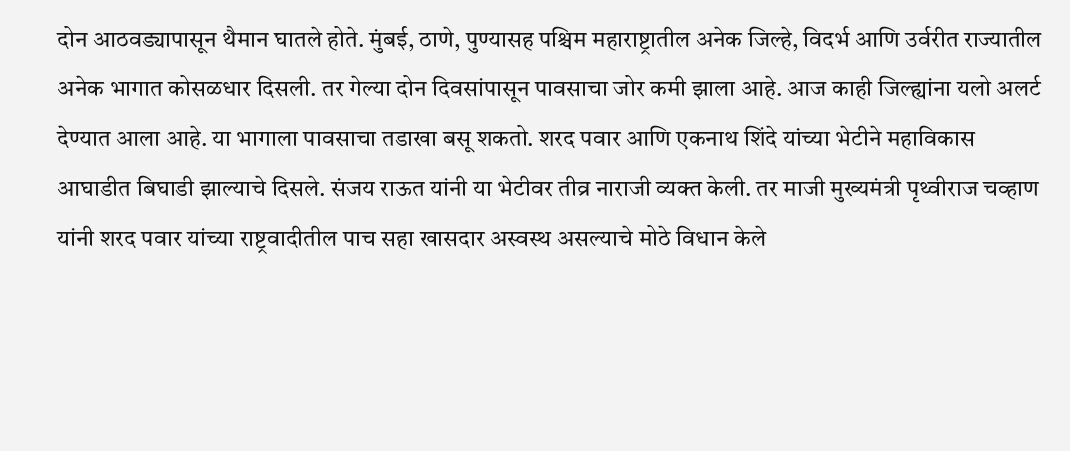दोन आठवड्यापासून थैमान घातले होते. मुंबई, ठाणे, पुण्यासह पश्चिम महाराष्ट्रातील अनेक जिल्हे, विदर्भ आणि उर्वरीत राज्यातील अनेक भागात कोसळधार दिसली. तर गेल्या दोन दिवसांपासून पावसाचा जोर कमी झाला आहे. आज काही जिल्ह्यांना यलो अलर्ट देण्यात आला आहे. या भागाला पावसाचा तडाखा बसू शकतो. शरद पवार आणि एकनाथ शिंदे यांच्या भेटीने महाविकास आघाडीत बिघाडी झाल्याचे दिसले. संजय राऊत यांनी या भेटीवर तीव्र नाराजी व्यक्त केली. तर माजी मुख्यमंत्री पृथ्वीराज चव्हाण यांनी शरद पवार यांच्या राष्ट्रवादीतील पाच सहा खासदार अस्वस्थ असल्याचे मोठे विधान केले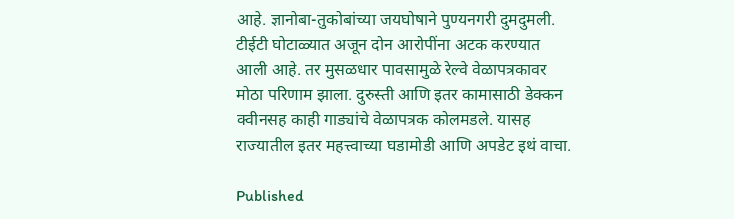आहे. ज्ञानोबा-तुकोबांच्या जयघोषाने पुण्यनगरी दुमदुमली. टीईटी घोटाळ्यात अजून दोन आरोपींना अटक करण्यात आली आहे. तर मुसळधार पावसामुळे रेल्वे वेळापत्रकावर मोठा परिणाम झाला. दुरुस्ती आणि इतर कामासाठी डेक्कन क्वीनसह काही गाड्यांचे वेळापत्रक कोलमडले. यासह राज्यातील इतर महत्त्वाच्या घडामोडी आणि अपडेट इथं वाचा.

Published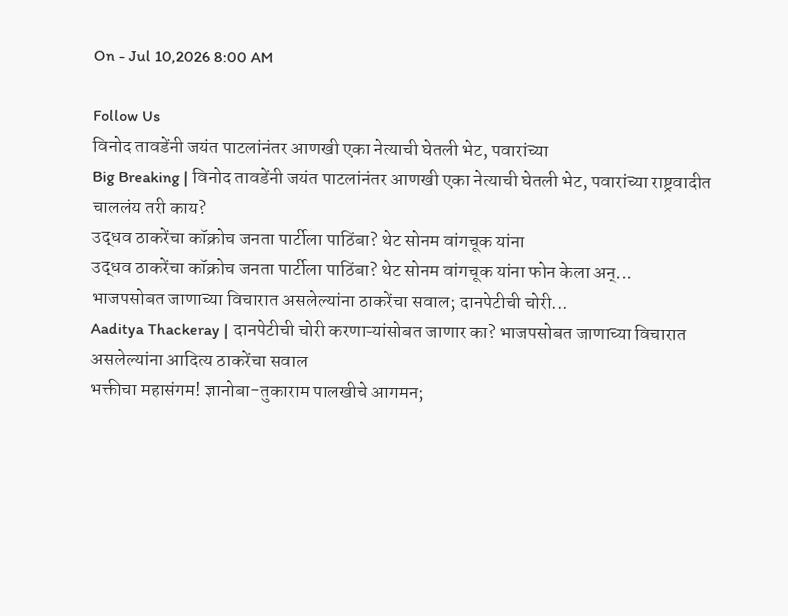On - Jul 10,2026 8:00 AM

Follow Us
विनोद तावडेंनी जयंत पाटलांनंतर आणखी एका नेत्याची घेतली भेट, पवारांच्या
Big Breaking | विनोद तावडेंनी जयंत पाटलांनंतर आणखी एका नेत्याची घेतली भेट, पवारांच्या राष्ट्रवादीत चाललंय तरी काय?
उद्धव ठाकरेंचा कॉक्रोच जनता पार्टीला पाठिंबा? थेट सोनम वांगचूक यांना
उद्धव ठाकरेंचा कॉक्रोच जनता पार्टीला पाठिंबा? थेट सोनम वांगचूक यांना फोन केला अन्...
भाजपसोबत जाणाच्या विचारात असलेल्यांना ठाकरेंचा सवाल; दानपेटीची चोरी...
Aaditya Thackeray | दानपेटीची चोरी करणाऱ्यांसोबत जाणार का? भाजपसोबत जाणाच्या विचारात असलेल्यांना आदित्य ठाकरेंचा सवाल
भक्तीचा महासंगम! ज्ञानोबा-तुकाराम पालखीचे आगमन;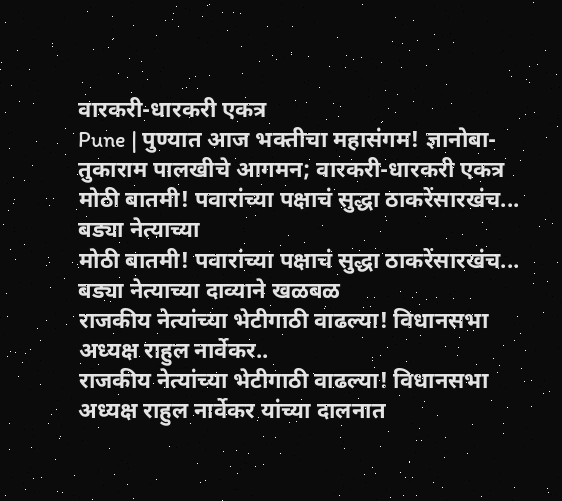वारकरी-धारकरी एकत्र
Pune | पुण्यात आज भक्तीचा महासंगम! ज्ञानोबा-तुकाराम पालखीचे आगमन; वारकरी-धारकरी एकत्र
मोठी बातमी! पवारांच्या पक्षाचं सुद्धा ठाकरेंसारखंच... बड्या नेत्याच्या
मोठी बातमी! पवारांच्या पक्षाचं सुद्धा ठाकरेंसारखंच... बड्या नेत्याच्या दाव्याने खळबळ
राजकीय नेत्यांच्या भेटीगाठी वाढल्या! विधानसभा अध्यक्ष राहुल नार्वेकर..
राजकीय नेत्यांच्या भेटीगाठी वाढल्या! विधानसभा अध्यक्ष राहुल नार्वेकर यांच्या दालनात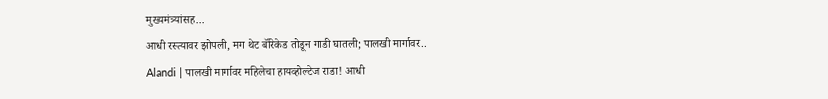मुख्यमंत्र्यांसह...
आधी रस्त्यावर झोपली, मग थेट बॅरिकेड तोडून गाडी घातली; पालखी मार्गावर..
Alandi | पालखी मार्गावर महिलेचा हायव्होल्टेज राडा! आधी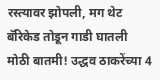रस्त्यावर झोपली, मग थेट बॅरिकेड तोडून गाडी घातली
मोठी बातमी! उद्धव ठाकरेंच्या 4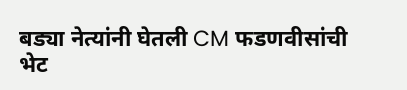बड्या नेत्यांनी घेतली CM फडणवीसांची भेट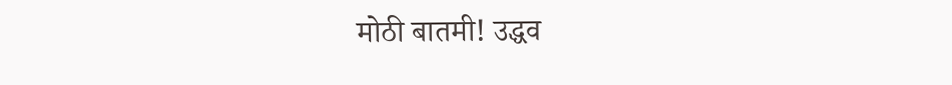मोठी बातमी! उद्धव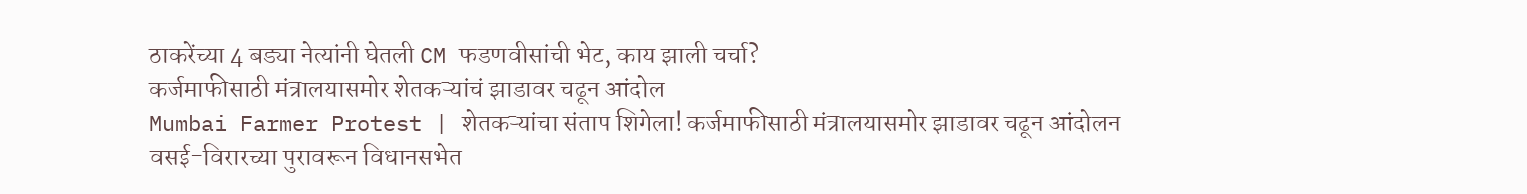ठाकरेंच्या 4 बड्या नेत्यांनी घेतली CM फडणवीसांची भेट, काय झाली चर्चा?
कर्जमाफीसाठी मंत्रालयासमोर शेतकऱ्यांचं झाडावर चढून आंदोल
Mumbai Farmer Protest | शेतकऱ्यांचा संताप शिगेला! कर्जमाफीसाठी मंत्रालयासमोर झाडावर चढून आंदोलन
वसई-विरारच्या पुरावरून विधानसभेत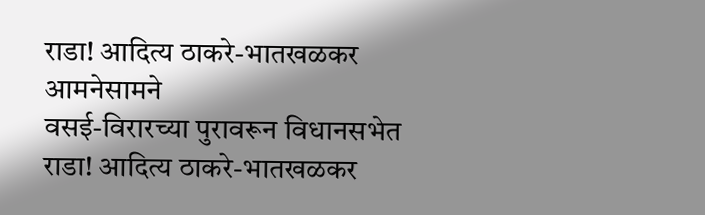राडा! आदित्य ठाकरे-भातखळकर आमनेसामने
वसई-विरारच्या पुरावरून विधानसभेत राडा! आदित्य ठाकरे-भातखळकर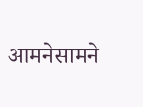आमनेसामने